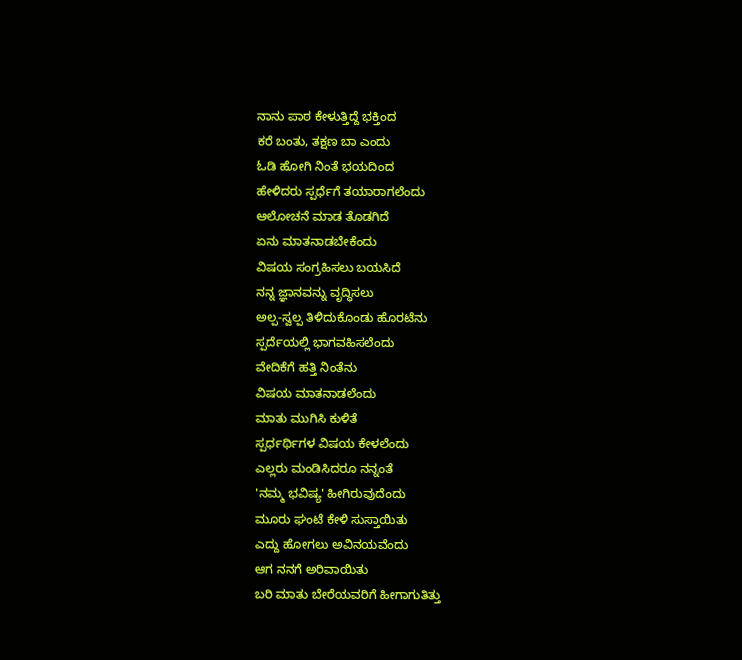ನಾನು ಪಾಠ ಕೇಳುತ್ತಿದ್ದೆ ಭಕ್ತಿಂದ
ಕರೆ ಬಂತು, ತಕ್ಷಣ ಬಾ ಎಂದು
ಓಡಿ ಹೋಗಿ ನಿಂತೆ ಭಯದಿಂದ
ಹೇಳಿದರು ಸ್ಪರ್ಧೆಗೆ ತಯಾರಾಗಲೆಂದು
ಆಲೋಚನೆ ಮಾಡ ತೊಡಗಿದೆ
ಏನು ಮಾತನಾಡಬೇಕೆಂದು
ವಿಷಯ ಸಂಗ್ರಹಿಸಲು ಬಯಸಿದೆ
ನನ್ನ ಜ್ಞಾನವನ್ನು ವೃದ್ಧಿಸಲು
ಅಲ್ಪ-ಸ್ವಲ್ಪ ತಿಳಿದುಕೊಂಡು ಹೊರಟೆನು
ಸ್ಪರ್ದೆಯಲ್ಲಿ ಭಾಗವಹಿಸಲೆಂದು
ವೇದಿಕೆಗೆ ಹತ್ತಿ ನಿಂತೆನು
ವಿಷಯ ಮಾತನಾಡಲೆಂದು
ಮಾತು ಮುಗಿಸಿ ಕುಳಿತೆ
ಸ್ಪರ್ಧರ್ಥಿಗಳ ವಿಷಯ ಕೇಳಲೆಂದು
ಎಲ್ಲರು ಮಂಡಿಸಿದರೂ ನನ್ನಂತೆ
'ನಮ್ಮ ಭವಿಷ್ಯ' ಹೀಗಿರುವುದೆಂದು
ಮೂರು ಘಂಟೆ ಕೇಳಿ ಸುಸ್ತಾಯಿತು
ಎದ್ದು ಹೋಗಲು ಅವಿನಯವೆಂದು
ಆಗ ನನಗೆ ಅರಿವಾಯಿತು
ಬರಿ ಮಾತು ಬೇರೆಯವರಿಗೆ ಹೀಗಾಗುತಿತ್ತು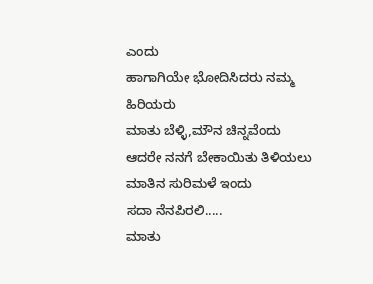ಎಂದು
ಹಾಗಾಗಿಯೇ ಭೋದಿಸಿದರು ನಮ್ಮ ಹಿರಿಯರು
ಮಾತು ಬೆಳ್ಳಿ,ಮೌನ ಚಿನ್ನವೆಂದು
ಆದರೇ ನನಗೆ ಬೇಕಾಯಿತು ತಿಳಿಯಲು
ಮಾತಿನ ಸುರಿಮಳೆ ಇಂದು
ಸದಾ ನೆನಪಿರಲಿ.....
ಮಾತು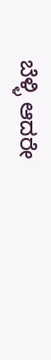ಬೆಳ್ಳಿ ಆದರೇ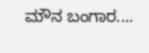ಮೌನ ಬಂಗಾರ....